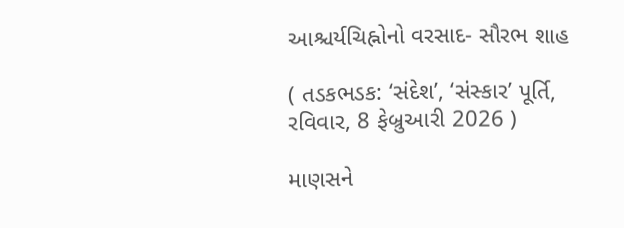આશ્ચર્યચિહ્નોનો વરસાદ- સૌરભ શાહ

( તડકભડક: ‘સંદેશ’, ‘સંસ્કાર’ પૂર્તિ, રવિવાર, 8 ફેબ્રુઆરી 2026 )

માણસને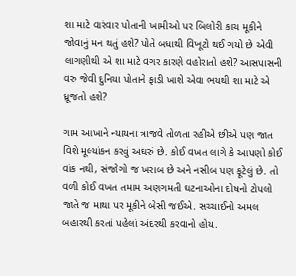શા માટે વારંવાર પોતાની ખામીઓ પર બિલોરી કાચ મૂકીને જોવાનું મન થતું હશે? પોતે બધાથી વિખૂટો થઈ ગયો છે એવી લાગણીથી એ શા માટે વગર કારણે વહોરાતો હશે? આસપાસની વરુ જેવી દુનિયા પોતાને ફાડી ખાશે એવા ભયથી શા માટે એ ધ્રૂજતો હશે?

ગામ આખાને ન્યાયના ત્રાજવે તોળતા રહીએ છીએ પણ જાત વિશે મૂલ્યાંકન કરવું અઘરું છે. કોઈ વખત લાગે કે આપણો કોઈ વાંક નથી, સંજોગો જ ખરાબ છે અને નસીબ પણ ફૂટેલું છે. તો વળી કોઈ વખત તમામ અણગમતી ઘટનાઓના દોષનો ટોપલો જાતે જ માથા પર મૂકીને બેસી જઈએ. સચ્ચાઈનો અમલ બહારથી કરતાં પહેલાં અંદરથી કરવાનો હોય.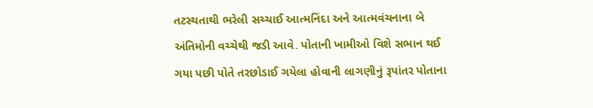તટસ્થતાથી ભરેલી સચ્ચાઈ આત્મનિંદા અને આત્મવંચનાના બે અંતિમોની વચ્ચેથી જડી આવે. પોતાની ખામીઓ વિશે સભાન થઈ ગયા પછી પોતે તરછોડાઈ ગયેલા હોવાની લાગણીનું રૂપાંતર પોતાના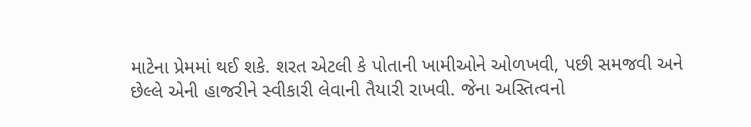માટેના પ્રેમમાં થઈ શકે. શરત એટલી કે પોતાની ખામીઓને ઓળખવી, પછી સમજવી અને છેલ્લે એની હાજરીને સ્વીકારી લેવાની તૈયારી રાખવી. જેના અસ્તિત્વનો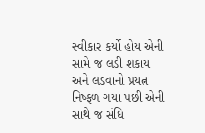સ્વીકાર કર્યો હોય એની સામે જ લડી શકાય અને લડવાનો પ્રયત્ન નિષ્ફળ ગયા પછી એની સાથે જ સંધિ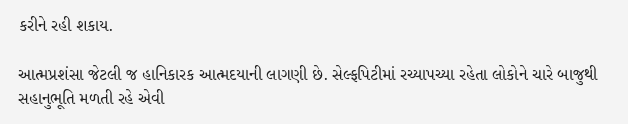કરીને રહી શકાય.

આત્મપ્રશંસા જેટલી જ હાનિકારક આત્મદયાની લાગણી છે. સેલ્ફપિટીમાં રચ્યાપચ્યા રહેતા લોકોને ચારે બાજુથી સહાનુભૂતિ મળતી રહે એવી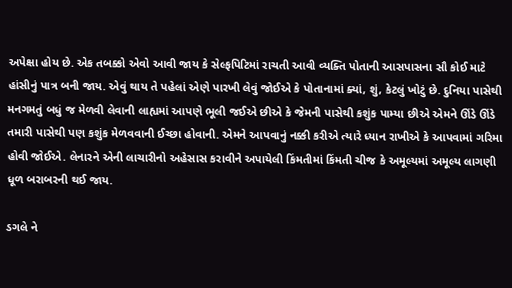અપેક્ષા હોય છે. એક તબક્કો એવો આવી જાય કે સેલ્ફપિટિમાં રાચતી આવી વ્યક્તિ પોતાની આસપાસના સૌ કોઈ માટે હાંસીનું પાત્ર બની જાય. એવું થાય તે પહેલાં એણે પારખી લેવું જોઈએ કે પોતાનામાં ક્યાં, શું, કેટલું ખોટું છે. દુનિયા પાસેથી મનગમતું બધું જ મેળવી લેવાની લાહ્યમાં આપણે ભૂલી જઈએ છીએ કે જેમની પાસેથી કશુંક પામ્યા છીએ એમને ઊંડે ઊંડે તમારી પાસેથી પણ કશુંક મેળવવાની ઈચ્છા હોવાની. એમને આપવાનું નક્કી કરીએ ત્યારે ધ્યાન રાખીએ કે આપવામાં ગરિમા હોવી જોઈએ. લેનારને એની લાચારીનો અહેસાસ કરાવીને અપાયેલી કિંમતીમાં કિંમતી ચીજ કે અમૂલ્યમાં અમૂલ્ય લાગણી ધૂળ બરાબરની થઈ જાય.

ડગલે ને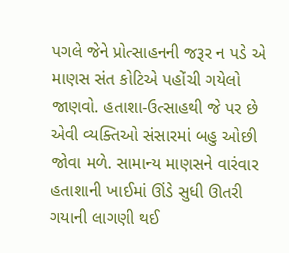પગલે જેને પ્રોત્સાહનની જરૂર ન પડે એ માણસ સંત કોટિએ પહોંચી ગયેલો જાણવો. હતાશા-ઉત્સાહથી જે પર છે એવી વ્યક્તિઓ સંસારમાં બહુ ઓછી જોવા મળે. સામાન્ય માણસને વારંવાર હતાશાની ખાઈમાં ઊંડે સુધી ઊતરી ગયાની લાગણી થઈ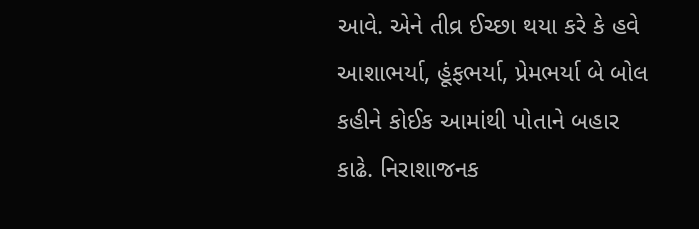આવે. એને તીવ્ર ઈચ્છા થયા કરે કે હવે આશાભર્યા, હૂંફભર્યા, પ્રેમભર્યા બે બોલ કહીને કોઈક આમાંથી પોતાને બહાર કાઢે. નિરાશાજનક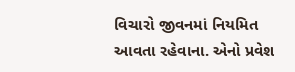વિચારો જીવનમાં નિયમિત આવતા રહેવાના. એનો પ્રવેશ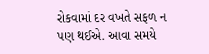રોકવામાં દર વખતે સફળ ન પણ થઈએ. આવા સમયે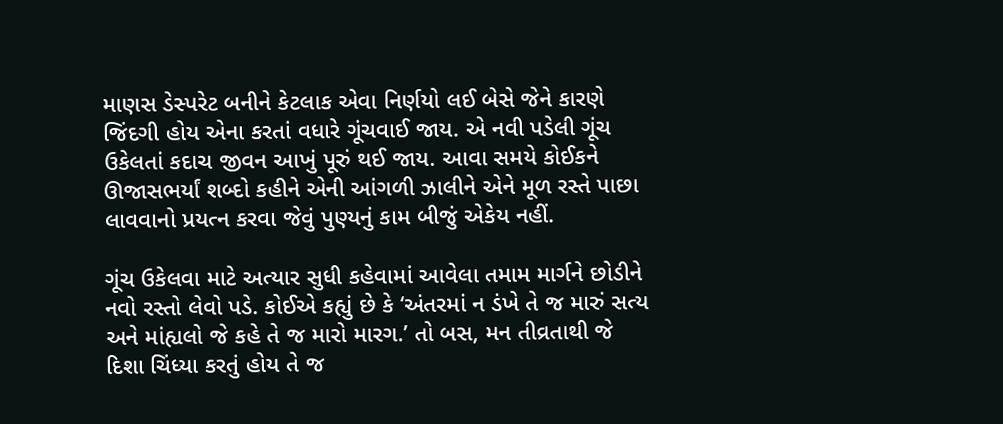માણસ ડેસ્પરેટ બનીને કેટલાક એવા નિર્ણયો લઈ બેસે જેને કારણે જિંદગી હોય એના કરતાં વધારે ગૂંચવાઈ જાય. એ નવી પડેલી ગૂંચ ઉકેલતાં કદાચ જીવન આખું પૂરું થઈ જાય. આવા સમયે કોઈકને ઊજાસભર્યાં શબ્દો કહીને એની આંગળી ઝાલીને એને મૂળ રસ્તે પાછા લાવવાનો પ્રયત્ન કરવા જેવું પુણ્યનું કામ બીજું એકેય નહીં.

ગૂંચ ઉકેલવા માટે અત્યાર સુધી કહેવામાં આવેલા તમામ માર્ગને છોડીને નવો રસ્તો લેવો પડે. કોઈએ કહ્યું છે કે ‘અંતરમાં ન ડંખે તે જ મારું સત્ય અને માંહ્યલો જે કહે તે જ મારો મારગ.’ તો બસ, મન તીવ્રતાથી જે દિશા ચિંધ્યા કરતું હોય તે જ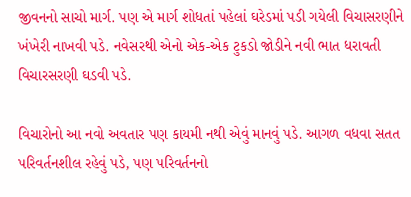જીવનનો સાચો માર્ગ. પણ એ માર્ગ શોધતાં પહેલાં ઘરેડમાં પડી ગયેલી વિચાસરણીને ખંખેરી નાખવી પડે. નવેસરથી એનો એક-એક ટુકડો જોડીને નવી ભાત ધરાવતી વિચારસરણી ઘડવી પડે.

વિચારોનો આ નવો અવતાર પણ કાયમી નથી એવું માનવું પડે. આગળ વધવા સતત પરિવર્તનશીલ રહેવું પડે, પણ પરિવર્તનનો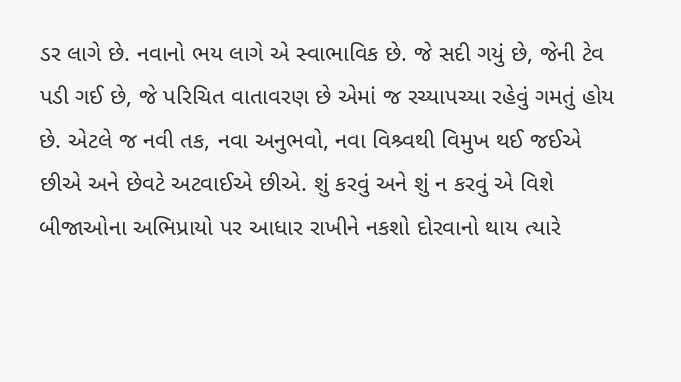ડર લાગે છે. નવાનો ભય લાગે એ સ્વાભાવિક છે. જે સદી ગયું છે, જેની ટેવ પડી ગઈ છે, જે પરિચિત વાતાવરણ છે એમાં જ રચ્યાપચ્યા રહેવું ગમતું હોય છે. એટલે જ નવી તક, નવા અનુભવો, નવા વિશ્ર્વથી વિમુખ થઈ જઈએ છીએ અને છેવટે અટવાઈએ છીએ. શું કરવું અને શું ન કરવું એ વિશે બીજાઓના અભિપ્રાયો પર આધાર રાખીને નકશો દોરવાનો થાય ત્યારે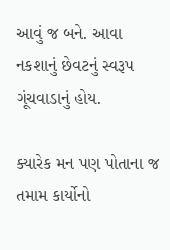આવું જ બને. આવા નકશાનું છેવટનું સ્વરૂપ ગૂંચવાડાનું હોય.

ક્યારેક મન પણ પોતાના જ તમામ કાર્યોનો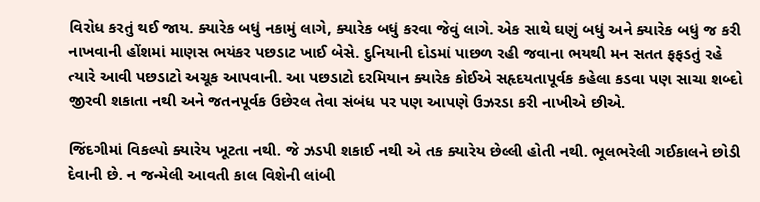વિરોધ કરતું થઈ જાય. ક્યારેક બધું નકામું લાગે, ક્યારેક બધું કરવા જેવું લાગે. એક સાથે ઘણું બધું અને ક્યારેક બધું જ કરી નાખવાની હોંશમાં માણસ ભયંકર પછડાટ ખાઈ બેસે. દુનિયાની દોડમાં પાછળ રહી જવાના ભયથી મન સતત ફફડતું રહે ત્યારે આવી પછડાટો અચૂક આપવાની. આ પછડાટો દરમિયાન ક્યારેક કોઈએ સહૃદયતાપૂર્વક કહેલા કડવા પણ સાચા શબ્દો જીરવી શકાતા નથી અને જતનપૂર્વક ઉછેરલ તેવા સંબંધ પર પણ આપણે ઉઝરડા કરી નાખીએ છીએ.

જિંદગીમાં વિકલ્પો ક્યારેય ખૂટતા નથી. જે ઝડપી શકાઈ નથી એ તક ક્યારેય છેલ્લી હોતી નથી. ભૂલભરેલી ગઈકાલને છોડી દેવાની છે. ન જન્મેલી આવતી કાલ વિશેની લાંબી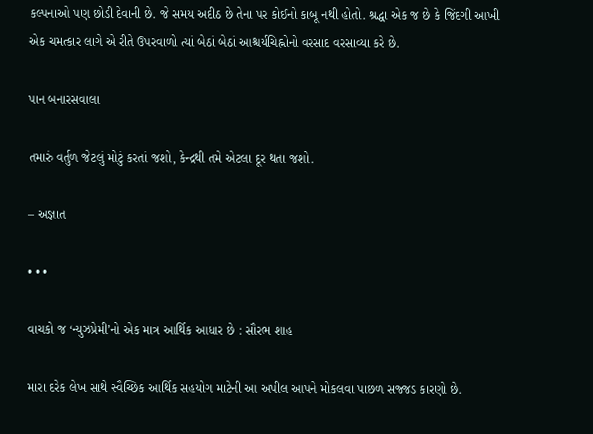કલ્પનાઓ પણ છોડી દેવાની છે. જે સમય અદીઠ છે તેના પર કોઈનો કાબૂ નથી હોતો. શ્રદ્ધા એક જ છે કે જિંદગી આખી એક ચમત્કાર લાગે એ રીતે ઉપરવાળો ત્યાં બેઠાં બેઠાં આશ્ચર્યચિહ્નોનો વરસાદ વરસાવ્યા કરે છે.

પાન બનારસવાલા

તમારું વર્તુળ જેટલું મોટું કરતાં જશો, કેન્દ્રથી તમે એટલા દૂર થતા જશો.

– અજ્ઞાત

• • •

વાચકો જ ‘ન્યુઝપ્રેમી’નો એક માત્ર આર્થિક આધાર છે : સૌરભ શાહ

મારા દરેક લેખ સાથે સ્વૈચ્છિક આર્થિક સહયોગ માટેની આ અપીલ આપને મોકલવા પાછળ સજ્જડ કારણો છે.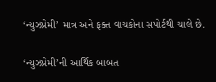‘ન્યુઝપ્રેમી’ માત્ર અને ફક્ત વાચકોના સપોર્ટથી ચાલે છે.

‘ન્યુઝપ્રેમી’ની આર્થિક બાબત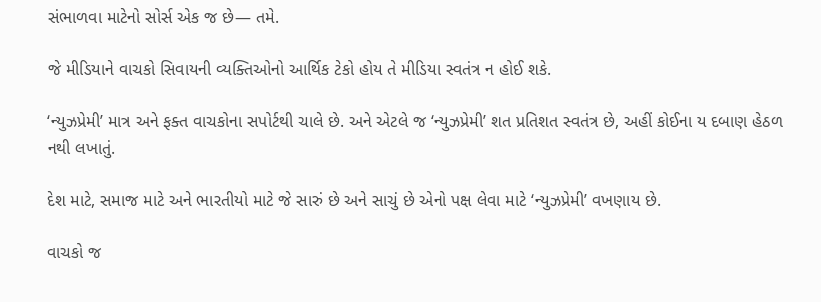સંભાળવા માટેનો સોર્સ એક જ છે— તમે.

જે મીડિયાને વાચકો સિવાયની વ્યક્તિઓનો આર્થિક ટેકો હોય તે મીડિયા સ્વતંત્ર ન હોઈ શકે.

‘ન્યુઝપ્રેમી’ માત્ર અને ફક્ત વાચકોના સપોર્ટથી ચાલે છે. અને એટલે જ ‘ન્યુઝપ્રેમી’ શત પ્રતિશત સ્વતંત્ર છે, અહીં કોઈના ય દબાણ હેઠળ નથી લખાતું.

દેશ માટે, સમાજ માટે અને ભારતીયો માટે જે સારું છે અને સાચું છે એનો પક્ષ લેવા માટે ‘ન્યુઝપ્રેમી’ વખણાય છે.

વાચકો જ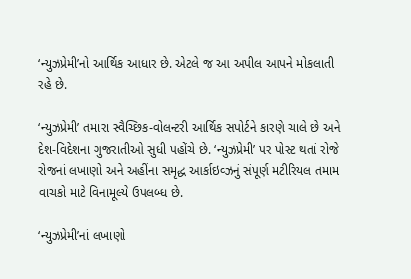‘ન્યુઝપ્રેમી’નો આર્થિક આધાર છે. એટલે જ આ અપીલ આપને મોકલાતી રહે છે.

‘ન્યુઝપ્રેમી’ તમારા સ્વૈચ્છિક‐વોલન્ટરી આર્થિક સપોર્ટને કારણે ચાલે છે અને દેશ-વિદેશના ગુજરાતીઓ સુધી પહોંચે છે. ‘ન્યુઝપ્રેમી’ પર પોસ્ટ થતાં રોજે રોજનાં લખાણો અને અહીંના સમૃદ્ધ આર્કાઇવ્ઝનું સંપૂર્ણ મટીરિયલ તમામ વાચકો માટે વિનામૂલ્યે ઉપલબ્ધ છે.

‘ન્યુઝપ્રેમી’નાં લખાણો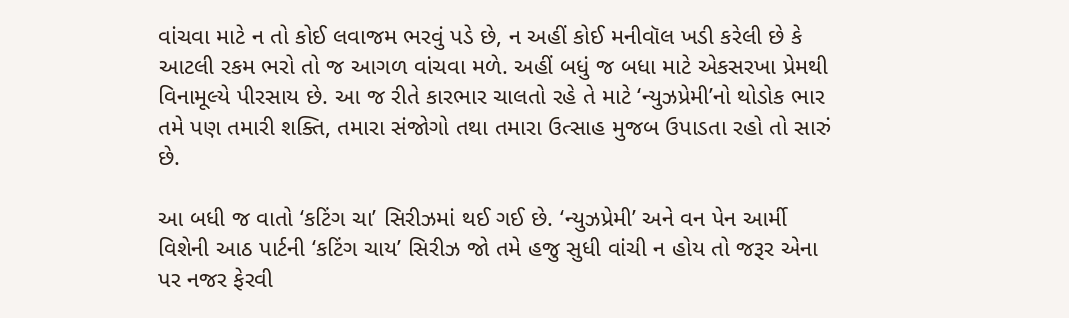વાંચવા માટે ન તો કોઈ લવાજમ ભરવું પડે છે, ન અહીં કોઈ મનીવૉલ ખડી કરેલી છે કે આટલી રકમ ભરો તો જ આગળ વાંચવા મળે. અહીં બધું જ બધા માટે એકસરખા પ્રેમથી વિનામૂલ્યે પીરસાય છે. આ જ રીતે કારભાર ચાલતો રહે તે માટે ‘ન્યુઝપ્રેમી’નો થોડોક ભાર તમે પણ તમારી શક્તિ, તમારા સંજોગો તથા તમારા ઉત્સાહ મુજબ ઉપાડતા રહો તો સારું છે.

આ બધી જ વાતો ‘કટિંગ ચા’ સિરીઝમાં થઈ ગઈ છે. ‘ન્યુઝપ્રેમી’ અને વન પેન આર્મી વિશેની આઠ પાર્ટની ‘કટિંગ ચાય’ સિરીઝ જો તમે હજુ સુધી વાંચી ન હોય તો જરૂર એના પર નજર ફેરવી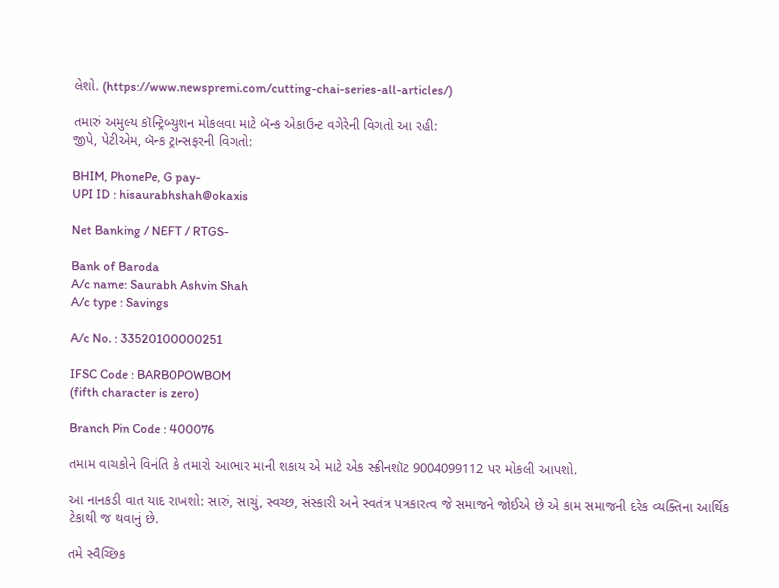લેશો. (https://www.newspremi.com/cutting-chai-series-all-articles/)

તમારું અમુલ્ય કૉન્ટ્રિબ્યુશન મોકલવા માટે બૅન્ક એકાઉન્ટ વગેરેની વિગતો આ રહી:
જીપે, પેટીએમ, બૅન્ક ટ્રાન્સફરની વિગતો:

BHIM, PhonePe, G pay-
UPI ID : hisaurabhshah@okaxis

Net Banking / NEFT / RTGS-

Bank of Baroda
A/c name: Saurabh Ashvin Shah
A/c type : Savings

A/c No. : 33520100000251

IFSC Code : BARB0POWBOM
(fifth character is zero)

Branch Pin Code : 400076

તમામ વાચકોને વિનંતિ કે તમારો આભાર માની શકાય એ માટે એક સ્ક્રીનશૉટ 9004099112 પર મોકલી આપશો.

આ નાનકડી વાત યાદ રાખશો: સારું, સાચું, સ્વચ્છ, સંસ્કારી અને સ્વતંત્ર પત્રકારત્વ જે સમાજને જોઈએ છે એ કામ સમાજની દરેક વ્યક્તિના આર્થિક ટેકાથી જ થવાનું છે.

તમે સ્વૈચ્છિક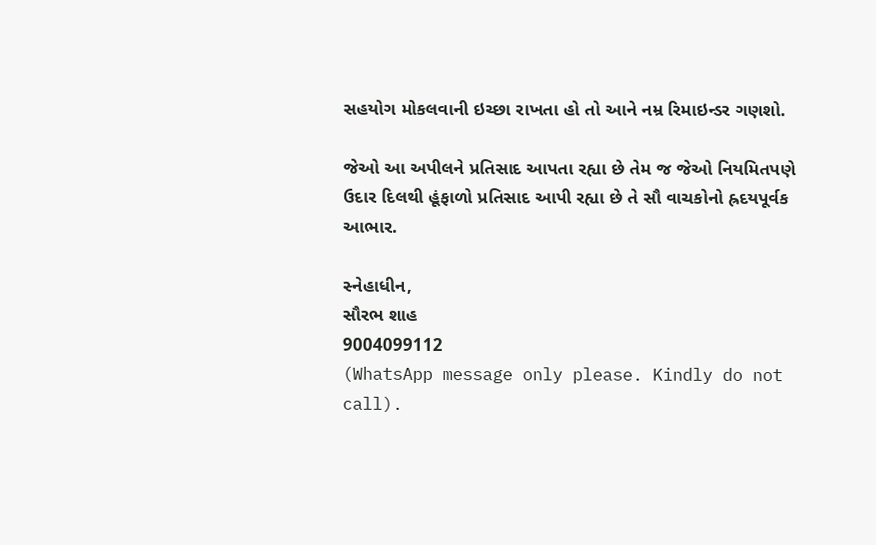સહયોગ મોકલવાની ઇચ્છા રાખતા હો તો આને નમ્ર રિમાઇન્ડર ગણશો.

જેઓ આ અપીલને પ્રતિસાદ આપતા રહ્યા છે તેમ જ જેઓ નિયમિતપણે ઉદાર દિલથી હૂંફાળો પ્રતિસાદ આપી રહ્યા છે તે સૌ વાચકોનો હ્રદયપૂર્વક આભાર.

સ્નેહાધીન,
સૌરભ શાહ
9004099112
(WhatsApp message only please. Kindly do not call).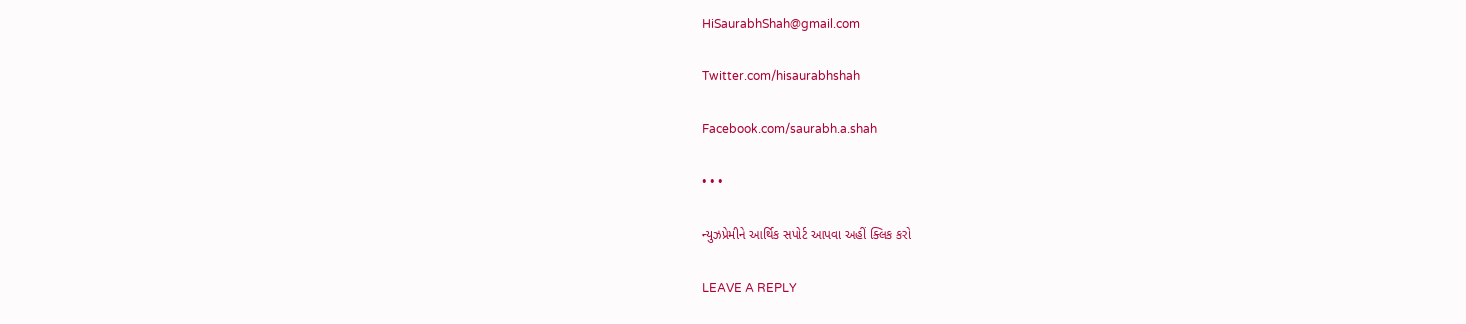HiSaurabhShah@gmail.com

Twitter.com/hisaurabhshah

Facebook.com/saurabh.a.shah

• • •

ન્યુઝપ્રેમીને આર્થિક સપોર્ટ આપવા અહીં ક્લિક કરો

LEAVE A REPLY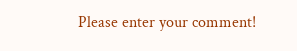Please enter your comment!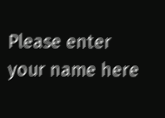Please enter your name here